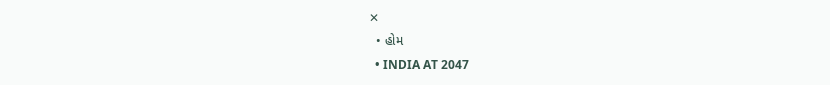✕
  • હોમ
  • INDIA AT 2047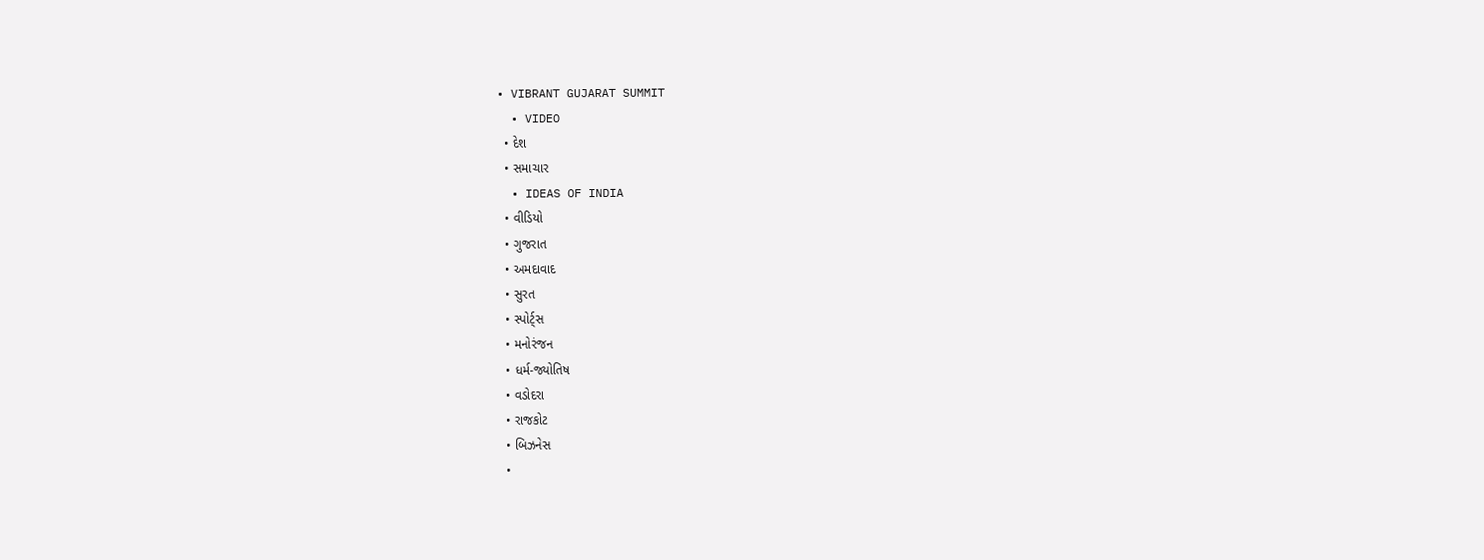• VIBRANT GUJARAT SUMMIT
  • VIDEO
  • દેશ
  • સમાચાર
  • IDEAS OF INDIA
  • વીડિયો
  • ગુજરાત
  • અમદાવાદ
  • સુરત
  • સ્પોર્ટ્સ
  • મનોરંજન
  • ધર્મ-જ્યોતિષ
  • વડોદરા
  • રાજકોટ
  • બિઝનેસ
  •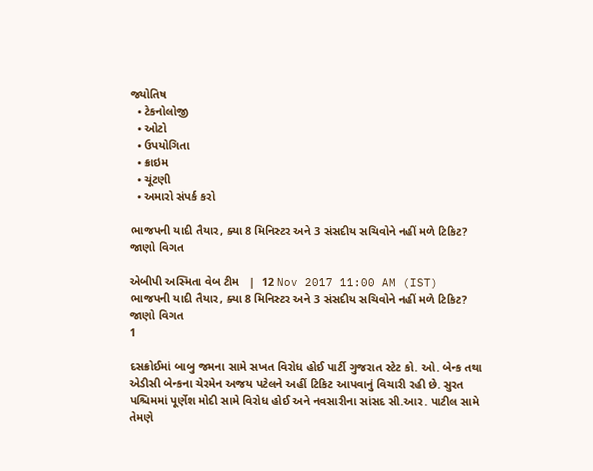જ્યોતિષ
  • ટેકનોલોજી
  • ઓટો
  • ઉપયોગિતા
  • ક્રાઇમ
  • ચૂંટણી
  • અમારો સંપર્ક કરો

ભાજપની યાદી તૈયાર, ક્યા 8 મિનિસ્ટર અને 3 સંસદીય સચિવોને નહીં મળે ટિકિટ? જાણો વિગત

એબીપી અસ્મિતા વેબ ટીમ   |  12 Nov 2017 11:00 AM (IST)
ભાજપની યાદી તૈયાર, ક્યા 8 મિનિસ્ટર અને 3 સંસદીય સચિવોને નહીં મળે ટિકિટ? જાણો વિગત
1

દસક્રોઈમાં બાબુ જમના સામે સખત વિરોધ હોઈ પાર્ટી ગુજરાત સ્ટેટ કો. ઓ. બેન્ક તથા એડીસી બેન્કના ચેરમેન અજય પટેલને અહીં ટિકિટ આપવાનું વિચારી રહી છે. સુરત પશ્ચિમમાં પૂર્ણેશ મોદી સામે વિરોધ હોઈ અને નવસારીના સાંસદ સી.આર. પાટીલ સામે તેમણે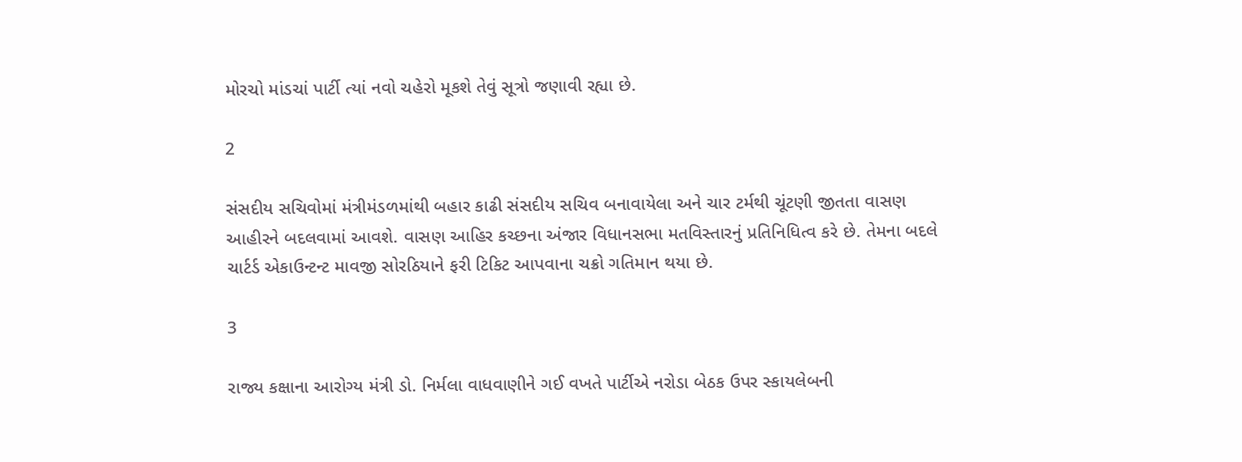મોરચો માંડચાં પાર્ટી ત્યાં નવો ચહેરો મૂકશે તેવું સૂત્રો જણાવી રહ્યા છે.

2

સંસદીય સચિવોમાં મંત્રીમંડળમાંથી બહાર કાઢી સંસદીય સચિવ બનાવાયેલા અને ચાર ટર્મથી ચૂંટણી જીતતા વાસણ આહીરને બદલવામાં આવશે. વાસણ આહિર કચ્છના અંજાર વિધાનસભા મતવિસ્તારનું પ્રતિનિધિત્વ કરે છે. તેમના બદલે ચાર્ટર્ડ એકાઉન્ટન્ટ માવજી સોરઠિયાને ફરી ટિકિટ આપવાના ચક્રો ગતિમાન થયા છે.

3

રાજ્ય કક્ષાના આરોગ્ય મંત્રી ડો. નિર્મલા વાધવાણીને ગઈ વખતે પાર્ટીએ નરોડા બેઠક ઉપર સ્કાયલેબની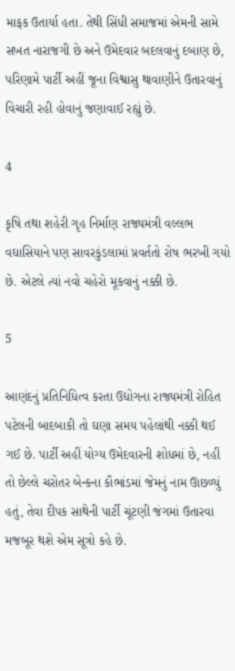માફક ઉતાર્યા હતા. તેથી સિંધી સમાજમાં એમની સામે સખત નારાજગી છે અને ઉમેદવાર બદલવાનું દબાણ છે, પરિણામે પાર્ટી અહીં જૂના વિશ્વાસુ થાવાણીને ઉતારવાનું વિચારી રહી હોવાનું જણાવાઈ રહ્યું છે.

4

કૃષિ તથા શહેરી ગૃહ નિર્માણ રાજ્યમંત્રી વલ્લભ વઘાસિયાને પણ સાવરકુંડલામાં પ્રવર્તતો રોષ ભરખી ગયો છે. એટલે ત્યાં નવો ચહેરો મૂકવાનું નક્કી છે.

5

આણંદનું પ્રતિનિધિત્વ કરતા ઉદ્યોગના રાજ્યમંત્રી રોહિત પટેલની બાદબાકી તો ઘણા સમય પહેલાંથી નક્કી થઈ ગઈ છે. પાર્ટી અહીં યોગ્ય ઉમેદવારની શોધમાં છે, નહીં તો છેલ્લે ચરોતર બેન્કના કૌભાંડમાં જેમનું નામ ઊછળ્યું હતું, તેવા દીપક સાથેની પાર્ટી ચૂંટણી જંગમાં ઉતારવા મજબૂર થશે એમ સૂત્રો કહે છે.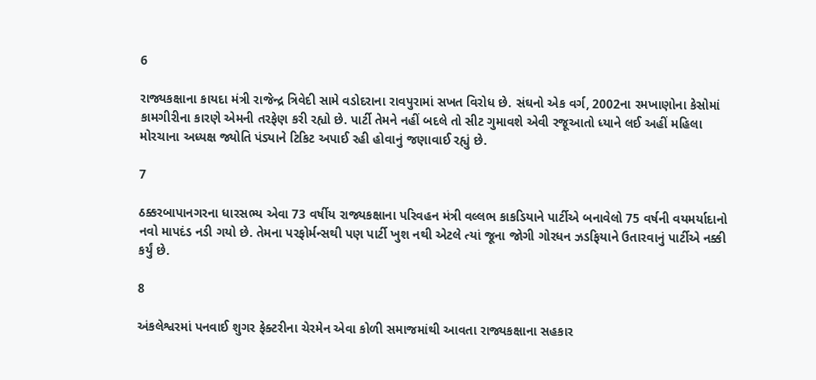6

રાજ્યકક્ષાના કાયદા મંત્રી રાજેન્દ્ર ત્રિવેદી સામે વડોદરાના રાવપુરામાં સખત વિરોધ છે. સંઘનો એક વર્ગ, 2002ના રમખાણોના કેસોમાં કામગીરીના કારણે એમની તરફેણ કરી રહ્યો છે. પાર્ટી તેમને નહીં બદલે તો સીટ ગુમાવશે એવી રજૂઆતો ધ્યાને લઈ અહીં મહિલા મોરચાના અધ્યક્ષ જ્યોતિ પંડ્યાને ટિકિટ અપાઈ રહી હોવાનું જણાવાઈ રહ્યું છે.

7

ઠક્કરબાપાનગરના ધારસભ્ય એવા 73 વર્ષીય રાજ્યકક્ષાના પરિવહન મંત્રી વલ્લભ કાકડિયાને પાર્ટીએ બનાવેલો 75 વર્ષની વયમર્યાદાનો નવો માપદંડ નડી ગયો છે. તેમના પરફોર્મન્સથી પણ પાર્ટી ખુશ નથી એટલે ત્યાં જૂના જોગી ગોરધન ઝડફિયાને ઉતારવાનું પાર્ટીએ નક્કી કર્યું છે.

8

અંકલેશ્વરમાં પનવાઈ શુગર ફેક્ટરીના ચેરમેન એવા કોળી સમાજમાંથી આવતા રાજ્યકક્ષાના સહકાર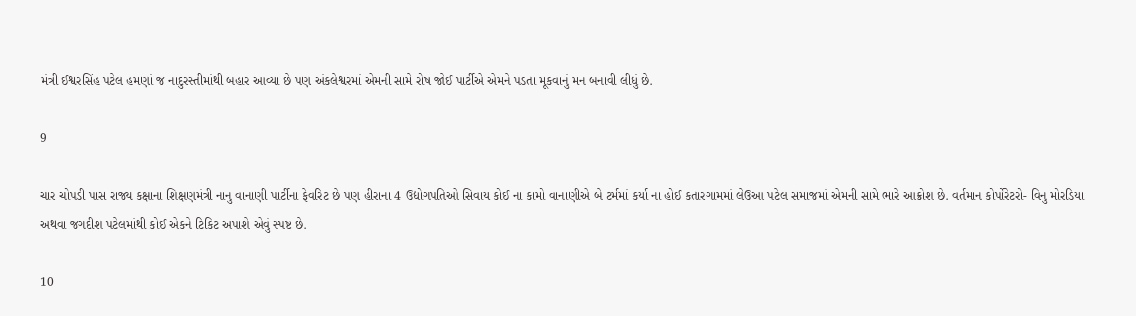મંત્રી ઈશ્વરસિંહ પટેલ હમણાં જ નાદુરસ્તીમાંથી બહાર આવ્યા છે પણ અંકલેશ્વરમાં એમની સામે રોષ જોઈ પાર્ટીએ એમને પડતા મૂકવાનું મન બનાવી લીધું છે.

9

ચાર ચોપડી પાસ રાજ્ય કક્ષાના શિક્ષણમંત્રી નાનુ વાનાણી પાર્ટીના ફેવરિટ છે પણ હીરાના 4 ઉદ્યોગપતિઓ સિવાય કોઈ ના કામો વાનાણીએ બે ટર્મમાં કર્યા ના હોઈ કતારગામમાં લેઉઆ પટેલ સમાજમાં એમની સામે ભારે આક્રોશ છે. વર્તમાન કોર્પોરેટરો- વિનુ મોરડિયા અથવા જગદીશ પટેલમાંથી કોઈ એકને ટિકિટ અપાશે એવું સ્પષ્ટ છે.

10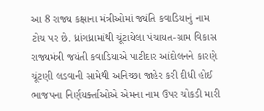આ 8 રાજ્ય કક્ષાના મંત્રીઓમાં જ્યંતિ કવાડિયાનું નામ ટોચ પર છે. ધ્રાંગધ્રામાંથી ચૂંટાયેલા પંચાયત-ગ્રામ વિકાસ રાજ્યમંત્રી જયંતી કવાડિયાએ પાટીદાર આંદોલનને કારણે ચૂંટણી લડવાની સામેથી અનિચ્છા જાહેર કરી દીધી હોઈ ભાજપના નિર્ણયર્ક્તાઓએ એમના નામ ઉપર ચોકડી મારી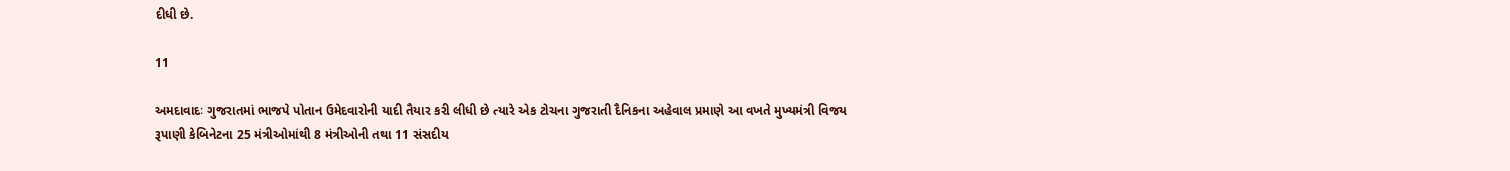દીધી છે.

11

અમદાવાદઃ ગુજરાતમાં ભાજપે પોતાન ઉમેદવારોની યાદી તૈયાર કરી લીધી છે ત્યારે એક ટોચના ગુજરાતી દૈનિકના અહેવાલ પ્રમાણે આ વખતે મુખ્યમંત્રી વિજય રૂપાણી કેબિનેટના 25 મંત્રીઓમાંથી 8 મંત્રીઓની તથા 11 સંસદીય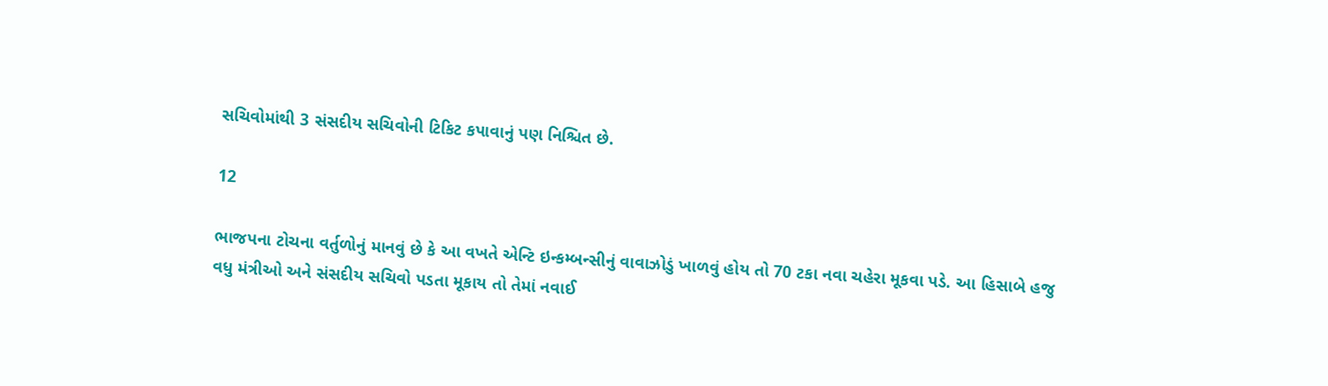સચિવોમાંથી 3 સંસદીય સચિવોની ટિકિટ કપાવાનું પણ નિશ્ચિત છે.

12

ભાજપના ટોચના વર્તુળોનું માનવું છે કે આ વખતે એન્ટિ ઇન્કમ્બન્સીનું વાવાઝોડું ખાળવું હોય તો 70 ટકા નવા ચહેરા મૂકવા પડે. આ હિસાબે હજુ વધુ મંત્રીઓ અને સંસદીય સચિવો પડતા મૂકાય તો તેમાં નવાઈ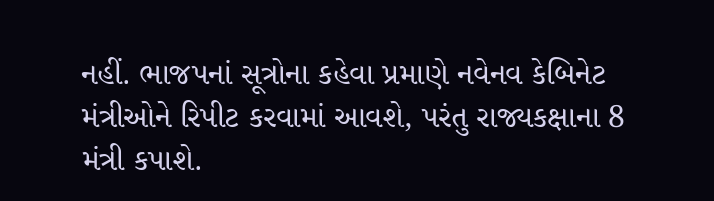નહીં. ભાજપનાં સૂત્રોના કહેવા પ્રમાણે નવેનવ કેબિનેટ મંત્રીઓને રિપીટ કરવામાં આવશે, પરંતુ રાજ્યકક્ષાના 8 મંત્રી કપાશે.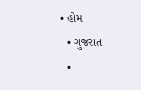• હોમ
  • ગુજરાત
  •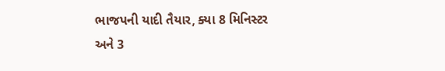ભાજપની યાદી તૈયાર, ક્યા 8 મિનિસ્ટર અને 3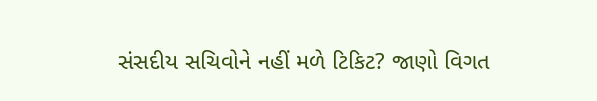સંસદીય સચિવોને નહીં મળે ટિકિટ? જાણો વિગત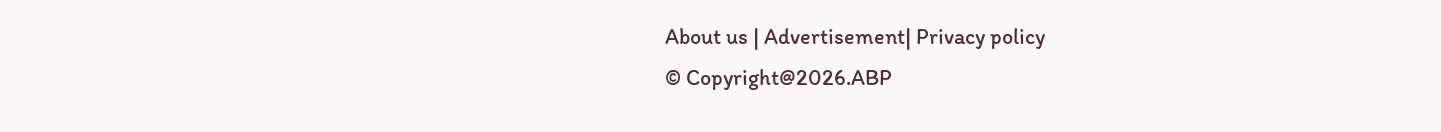About us | Advertisement| Privacy policy
© Copyright@2026.ABP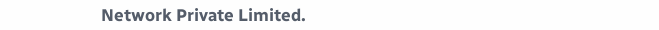Network Private Limited.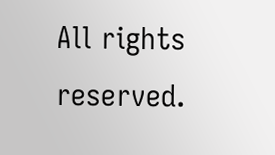All rights reserved.